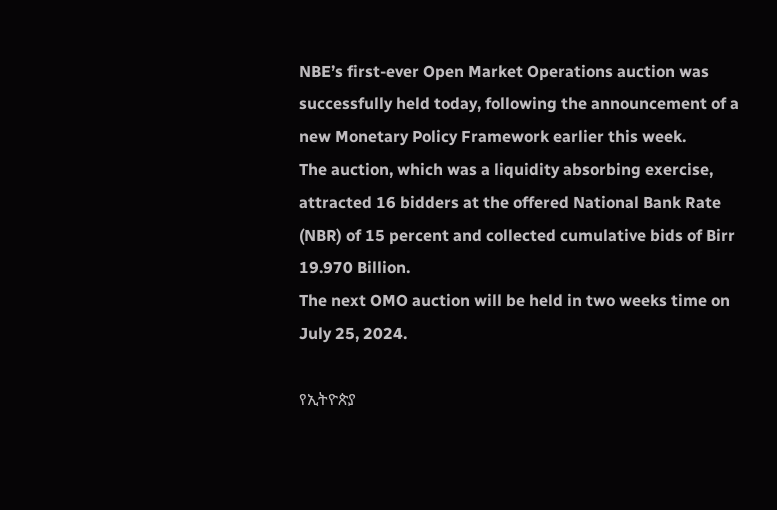NBE’s first-ever Open Market Operations auction was successfully held today, following the announcement of a new Monetary Policy Framework earlier this week.
The auction, which was a liquidity absorbing exercise, attracted 16 bidders at the offered National Bank Rate (NBR) of 15 percent and collected cumulative bids of Birr 19.970 Billion.
The next OMO auction will be held in two weeks time on July 25, 2024.

የኢትዮጵያ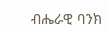ብሔራዊ ባንክ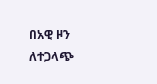በአዊ ዞን ለተጋላጭ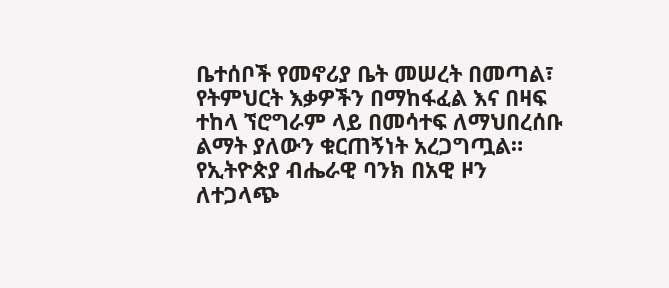ቤተሰቦች የመኖሪያ ቤት መሠረት በመጣል፣ የትምህርት እቃዎችን በማከፋፈል እና በዛፍ ተከላ ኘሮግራም ላይ በመሳተፍ ለማህበረሰቡ ልማት ያለውን ቁርጠኝነት አረጋግጧል።
የኢትዮጵያ ብሔራዊ ባንክ በአዊ ዞን ለተጋላጭ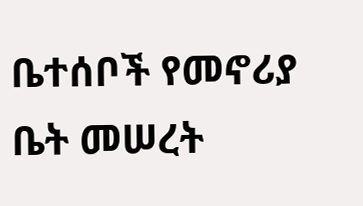ቤተሰቦች የመኖሪያ ቤት መሠረት